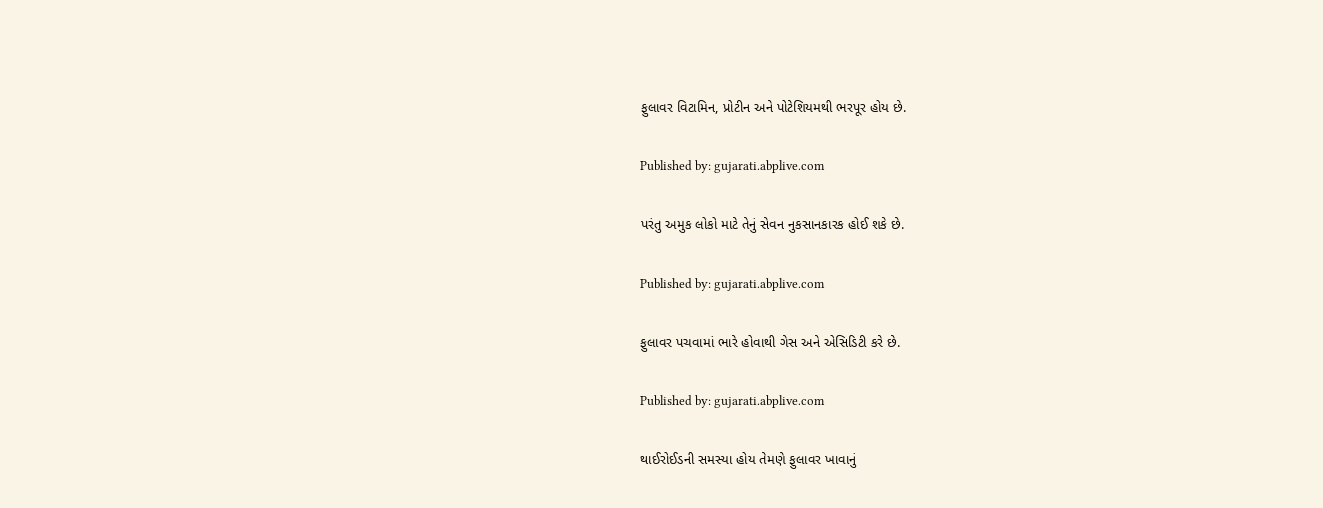ફુલાવર વિટામિન, પ્રોટીન અને પોટેશિયમથી ભરપૂર હોય છે.

Published by: gujarati.abplive.com

પરંતુ અમુક લોકો માટે તેનું સેવન નુકસાનકારક હોઈ શકે છે.

Published by: gujarati.abplive.com

ફુલાવર પચવામાં ભારે હોવાથી ગેસ અને એસિડિટી કરે છે.

Published by: gujarati.abplive.com

થાઈરોઈડની સમસ્યા હોય તેમણે ફુલાવર ખાવાનું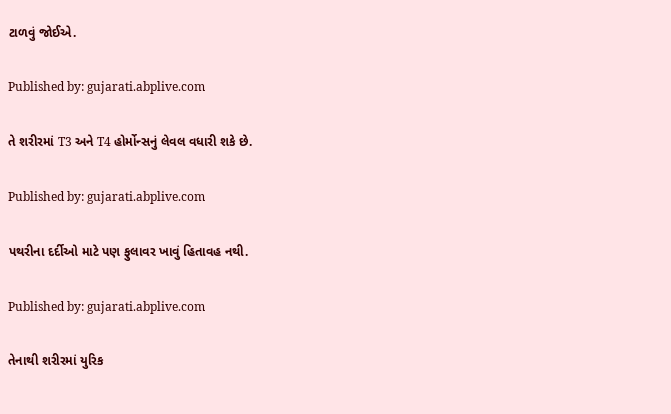ટાળવું જોઈએ.

Published by: gujarati.abplive.com

તે શરીરમાં T3 અને T4 હોર્મોન્સનું લેવલ વધારી શકે છે.

Published by: gujarati.abplive.com

પથરીના દર્દીઓ માટે પણ ફુલાવર ખાવું હિતાવહ નથી.

Published by: gujarati.abplive.com

તેનાથી શરીરમાં યુરિક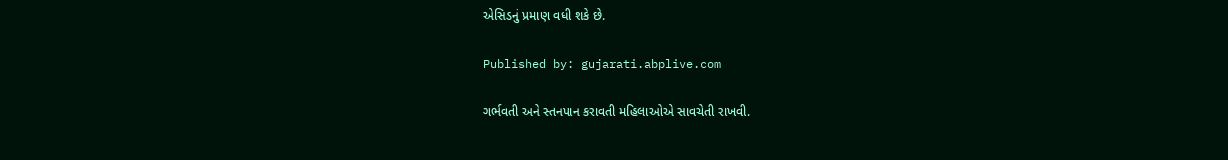એસિડનું પ્રમાણ વધી શકે છે.

Published by: gujarati.abplive.com

ગર્ભવતી અને સ્તનપાન કરાવતી મહિલાઓએ સાવચેતી રાખવી.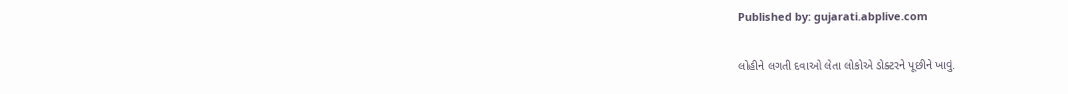Published by: gujarati.abplive.com

લોહીને લગતી દવાઓ લેતા લોકોએ ડોક્ટરને પૂછીને ખાવું.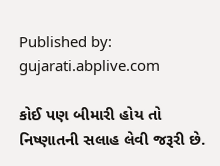Published by: gujarati.abplive.com

કોઈ પણ બીમારી હોય તો નિષ્ણાતની સલાહ લેવી જરૂરી છે.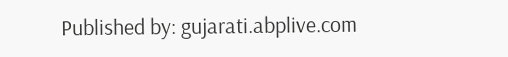Published by: gujarati.abplive.com